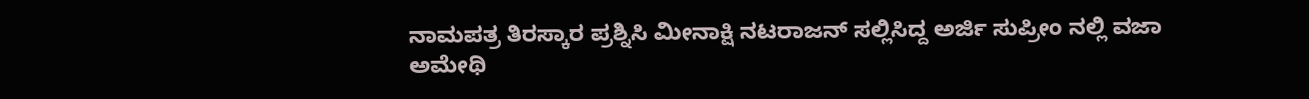ನಾಮಪತ್ರ ತಿರಸ್ಕಾರ ಪ್ರಶ್ನಿಸಿ ಮೀನಾಕ್ಷಿ ನಟರಾಜನ್ ಸಲ್ಲಿಸಿದ್ದ ಅರ್ಜಿ ಸುಪ್ರೀಂ ನಲ್ಲಿ ವಜಾ
ಅಮೇಥಿ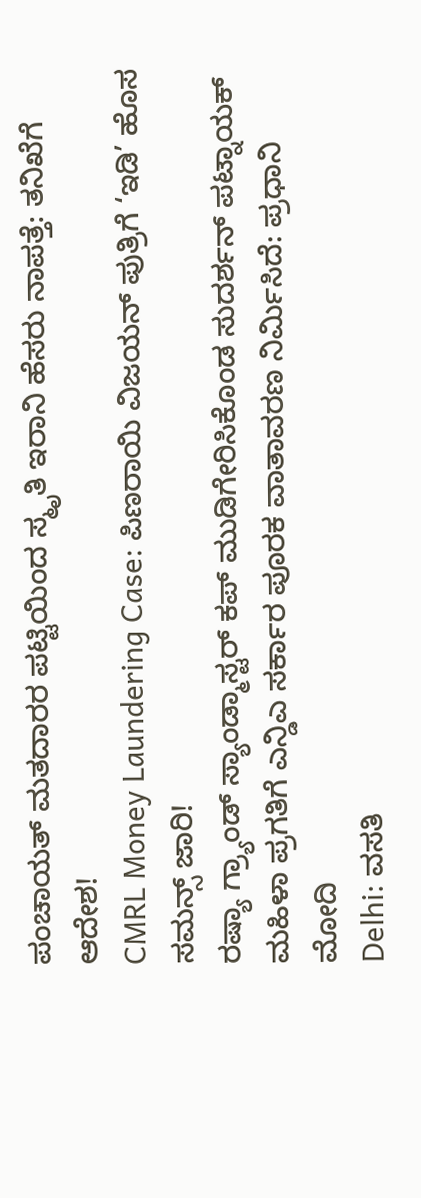ಪಂಚಾಯತ್ ಮತದಾರರ ಪಟ್ಟಿಯಿಂದ ಸ್ಮೃತಿ ಇರಾನಿ ಹೆಸರು ನಾಪತ್ತೆ: ತನಿಖೆಗೆ ಆದೇಶ!
CMRL Money Laundering Case: ಪಿಣರಾಯಿ ವಿಜಯನ್ ಪುತ್ರಿಗೆ ‘ಇಡಿ’ ಹೊಸ ಸಮನ್ಸ್ ಜಾರಿ!
ರಷ್ಯಾ ಗ್ರ್ಯಾಂಡ್ ಸ್ಯಾಂಡ್ಮಾಸ್ಟರ್ ಕಪ್ ಮುಡಿಗೇರಿಸಿಕೊಂಡ ಸುದರ್ಶನ್ ಪಟ್ನಾಯಕ್
ಮಹಿಳಾ ಪ್ರಗತಿಗೆ ಎನ್ಡಿಎ ಸರ್ಕಾರ ಪೂರಕ ವಾತಾವರಣ ನಿರ್ಮಿಸಿದೆ: ಪ್ರಧಾನಿ ಮೋದಿ
Delhi: ವಸತಿ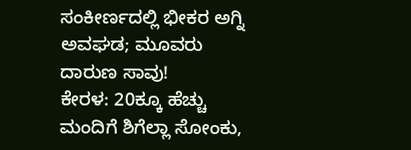ಸಂಕೀರ್ಣದಲ್ಲಿ ಭೀಕರ ಅಗ್ನಿ ಅವಘಡ; ಮೂವರು ದಾರುಣ ಸಾವು!
ಕೇರಳ: 20ಕ್ಕೂ ಹೆಚ್ಚು ಮಂದಿಗೆ ಶಿಗೆಲ್ಲಾ ಸೋಂಕು,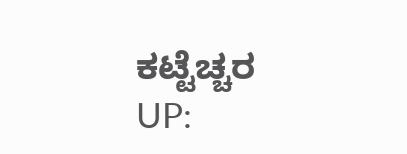ಕಟ್ಟೆಚ್ಚರ
UP: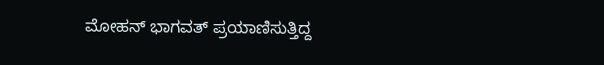ಮೋಹನ್ ಭಾಗವತ್ ಪ್ರಯಾಣಿಸುತ್ತಿದ್ದ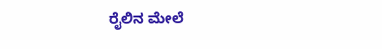ರೈಲಿನ ಮೇಲೆ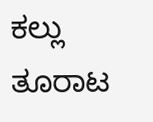ಕಲ್ಲು ತೂರಾಟ